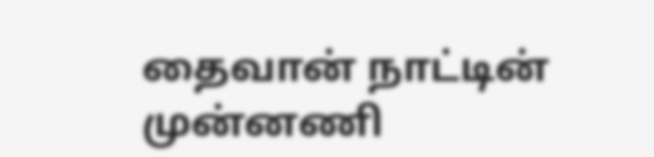தைவான் நாட்டின் முன்னணி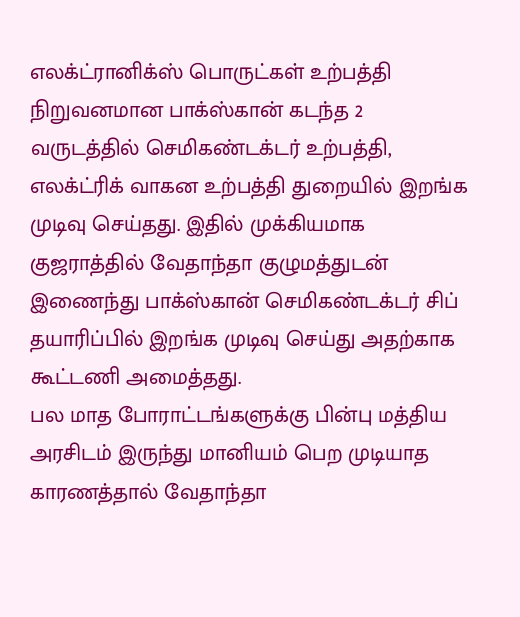எலக்ட்ரானிக்ஸ் பொருட்கள் உற்பத்தி நிறுவனமான பாக்ஸ்கான் கடந்த 2 வருடத்தில் செமிகண்டக்டர் உற்பத்தி, எலக்ட்ரிக் வாகன உற்பத்தி துறையில் இறங்க முடிவு செய்தது. இதில் முக்கியமாக குஜராத்தில் வேதாந்தா குழுமத்துடன் இணைந்து பாக்ஸ்கான் செமிகண்டக்டர் சிப் தயாரிப்பில் இறங்க முடிவு செய்து அதற்காக கூட்டணி அமைத்தது.
பல மாத போராட்டங்களுக்கு பின்பு மத்திய அரசிடம் இருந்து மானியம் பெற முடியாத காரணத்தால் வேதாந்தா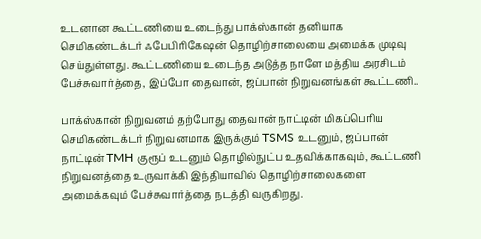உடனான கூட்டணியை உடைந்து பாக்ஸ்கான் தனியாக செமிகண்டக்டர் ஃபேபிரிகேஷன் தொழிற்சாலையை அமைக்க முடிவு செய்துள்ளது. கூட்டணியை உடைந்த அடுத்த நாளே மத்திய அரசிடம் பேச்சுவார்த்தை, இப்போ தைவான், ஜப்பான் நிறுவனங்கள் கூட்டணி..

பாக்ஸ்கான் நிறுவனம் தற்போது தைவான் நாட்டின் மிகப்பெரிய செமிகண்டக்டர் நிறுவனமாக இருக்கும் TSMS உடனும், ஜப்பான் நாட்டின் TMH குரூப் உடனும் தொழில்நுட்ப உதவிக்காகவும், கூட்டணி நிறுவனத்தை உருவாக்கி இந்தியாவில் தொழிற்சாலைகளை அமைக்கவும் பேச்சுவார்த்தை நடத்தி வருகிறது.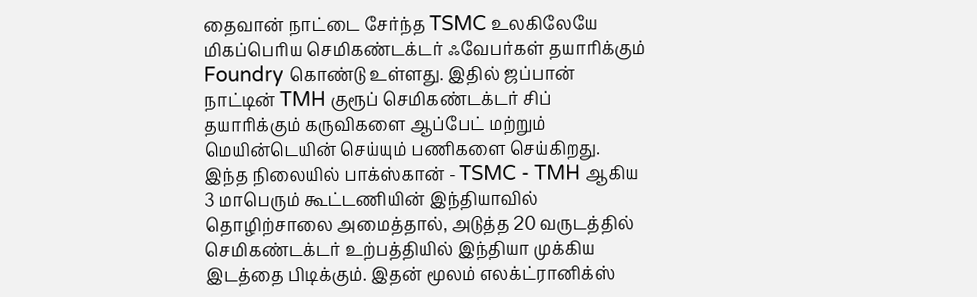தைவான் நாட்டை சேர்ந்த TSMC உலகிலேயே மிகப்பெரிய செமிகண்டக்டர் ஃவேபர்கள் தயாரிக்கும் Foundry கொண்டு உள்ளது. இதில் ஜப்பான் நாட்டின் TMH குரூப் செமிகண்டக்டர் சிப் தயாரிக்கும் கருவிகளை ஆப்பேட் மற்றும் மெயின்டெயின் செய்யும் பணிகளை செய்கிறது.
இந்த நிலையில் பாக்ஸ்கான் - TSMC - TMH ஆகிய 3 மாபெரும் கூட்டணியின் இந்தியாவில் தொழிற்சாலை அமைத்தால், அடுத்த 20 வருடத்தில் செமிகண்டக்டர் உற்பத்தியில் இந்தியா முக்கிய இடத்தை பிடிக்கும். இதன் மூலம் எலக்ட்ரானிக்ஸ்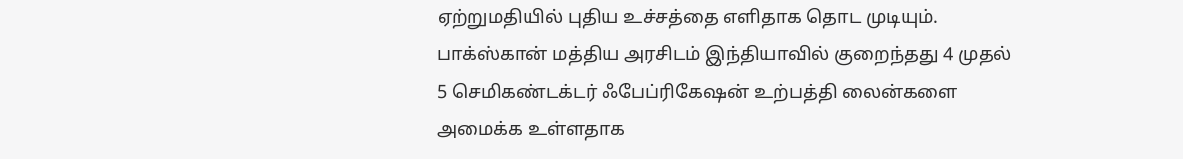ஏற்றுமதியில் புதிய உச்சத்தை எளிதாக தொட முடியும்.
பாக்ஸ்கான் மத்திய அரசிடம் இந்தியாவில் குறைந்தது 4 முதல் 5 செமிகண்டக்டர் ஃபேப்ரிகேஷன் உற்பத்தி லைன்களை அமைக்க உள்ளதாக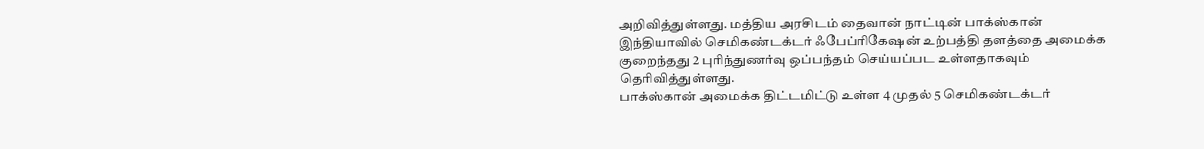அறிவித்துள்ளது. மத்திய அரசிடம் தைவான் நாட்டின் பாக்ஸ்கான் இந்தியாவில் செமிகண்டக்டர் ஃபேப்ரிகேஷன் உற்பத்தி தளத்தை அமைக்க குறைந்தது 2 புரிந்துணர்வு ஒப்பந்தம் செய்யப்பட உள்ளதாகவும் தெரிவித்துள்ளது.
பாக்ஸ்கான் அமைக்க திட்டமிட்டு உள்ள 4 முதல் 5 செமிகண்டக்டர்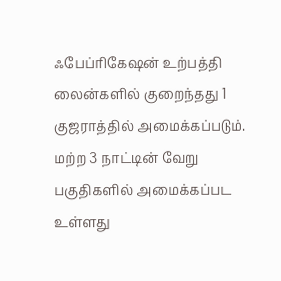ஃபேப்ரிகேஷன் உற்பத்தி லைன்களில் குறைந்தது 1 குஜராத்தில் அமைக்கப்படும். மற்ற 3 நாட்டின் வேறு பகுதிகளில் அமைக்கப்பட உள்ளது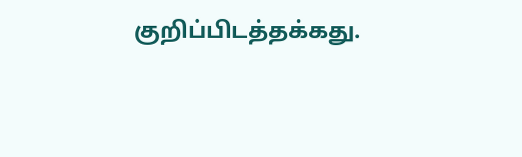குறிப்பிடத்தக்கது.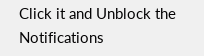Click it and Unblock the Notifications